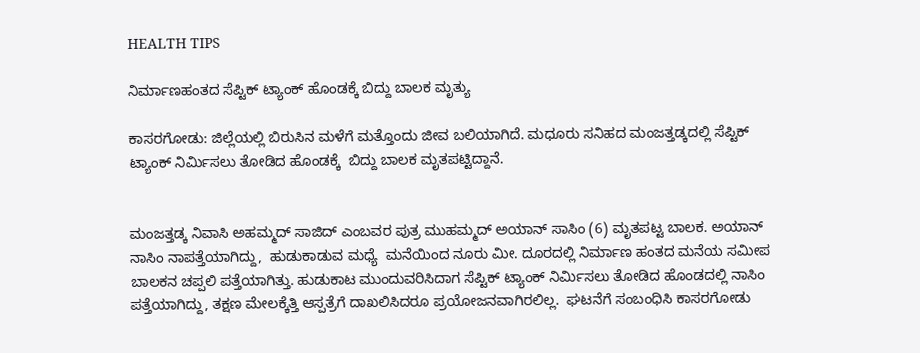HEALTH TIPS

ನಿರ್ಮಾಣಹಂತದ ಸೆಪ್ಟಿಕ್ ಟ್ಯಾಂಕ್ ಹೊಂಡಕ್ಕೆ ಬಿದ್ದು ಬಾಲಕ ಮೃತ್ಯು

ಕಾಸರಗೋಡು: ಜಿಲ್ಲೆಯಲ್ಲಿ ಬಿರುಸಿನ ಮಳೆಗೆ ಮತ್ತೊಂದು ಜೀವ ಬಲಿಯಾಗಿದೆ. ಮಧೂರು ಸನಿಹದ ಮಂಜತ್ತಡ್ಕದಲ್ಲಿ ಸೆಪ್ಟಿಕ್ ಟ್ಯಾಂಕ್ ನಿರ್ಮಿಸಲು ತೋಡಿದ ಹೊಂಡಕ್ಕೆ  ಬಿದ್ದು ಬಾಲಕ ಮೃತಪಟ್ಟಿದ್ದಾನೆ.


ಮಂಜತ್ತಡ್ಕ ನಿವಾಸಿ ಅಹಮ್ಮದ್ ಸಾಜಿದ್ ಎಂಬವರ ಪುತ್ರ ಮುಹಮ್ಮದ್ ಅಯಾನ್ ಸಾಸಿಂ (6) ಮೃತಪಟ್ಟ ಬಾಲಕ. ಅಯಾನ್ ನಾಸಿಂ ನಾಪತ್ತೆಯಾಗಿದ್ದು,  ಹುಡುಕಾಡುವ ಮಧ್ಯೆ  ಮನೆಯಿಂದ ನೂರು ಮೀ. ದೂರದಲ್ಲಿ ನಿರ್ಮಾಣ ಹಂತದ ಮನೆಯ ಸಮೀಪ ಬಾಲಕನ ಚಪ್ಪಲಿ ಪತ್ತೆಯಾಗಿತ್ತು. ಹುಡುಕಾಟ ಮುಂದುವರಿಸಿದಾಗ ಸೆಪ್ಟಿಕ್ ಟ್ಯಾಂಕ್ ನಿರ್ಮಿಸಲು ತೋಡಿದ ಹೊಂಡದಲ್ಲಿ ನಾಸಿಂ ಪತ್ತೆಯಾಗಿದ್ದು, ತಕ್ಷಣ ಮೇಲಕ್ಕೆತ್ತಿ ಆಸ್ಪತ್ರೆಗೆ ದಾಖಲಿಸಿದರೂ ಪ್ರಯೋಜನವಾಗಿರಲಿಲ್ಲ.  ಘಟನೆಗೆ ಸಂಬಂಧಿಸಿ ಕಾಸರಗೋಡು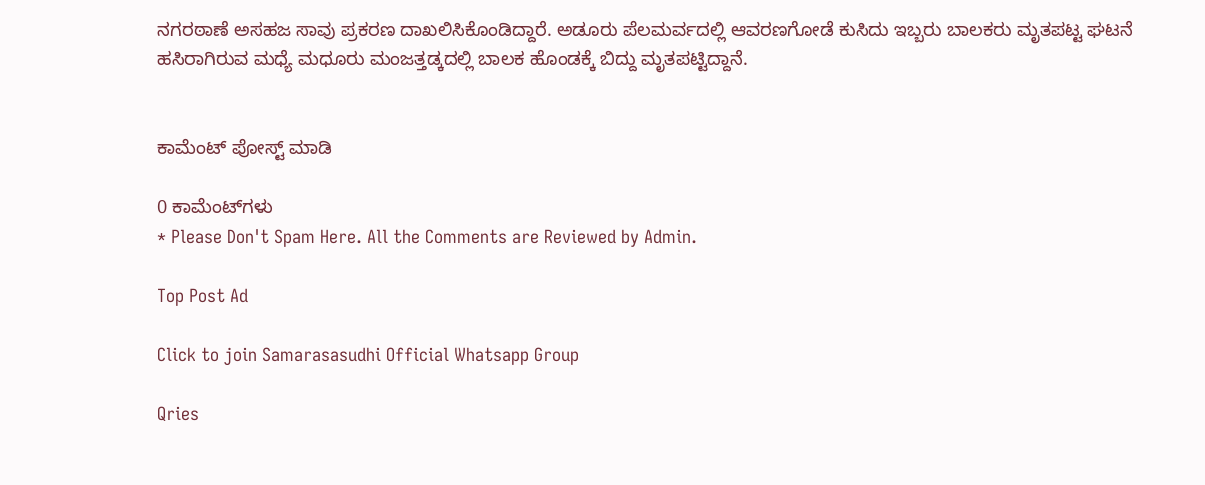ನಗರಠಾಣೆ ಅಸಹಜ ಸಾವು ಪ್ರಕರಣ ದಾಖಲಿಸಿಕೊಂಡಿದ್ದಾರೆ. ಅಡೂರು ಪೆಲಮರ್ವದಲ್ಲಿ ಆವರಣಗೋಡೆ ಕುಸಿದು ಇಬ್ಬರು ಬಾಲಕರು ಮೃತಪಟ್ಟ ಘಟನೆ ಹಸಿರಾಗಿರುವ ಮಧ್ಯೆ ಮಧೂರು ಮಂಜತ್ತಡ್ಕದಲ್ಲಿ ಬಾಲಕ ಹೊಂಡಕ್ಕೆ ಬಿದ್ದು ಮೃತಪಟ್ಟಿದ್ದಾನೆ.


ಕಾಮೆಂಟ್‌‌ ಪೋಸ್ಟ್‌ ಮಾಡಿ

0 ಕಾಮೆಂಟ್‌ಗಳು
* Please Don't Spam Here. All the Comments are Reviewed by Admin.

Top Post Ad

Click to join Samarasasudhi Official Whatsapp Group

Qries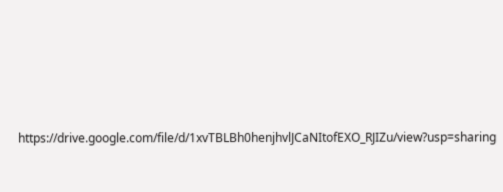https://drive.google.com/file/d/1xvTBLBh0henjhvlJCaNItofEXO_RJIZu/view?usp=sharing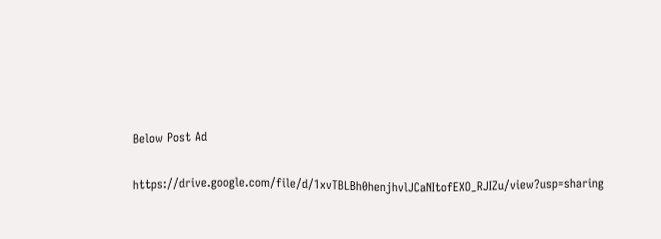Below Post Ad

https://drive.google.com/file/d/1xvTBLBh0henjhvlJCaNItofEXO_RJIZu/view?usp=sharing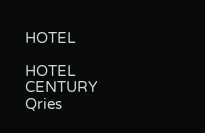HOTEL

HOTEL
CENTURY
Qries